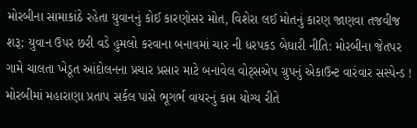મોરબીના સામાકાંઠે રહેતા યુવાનનું કોઈ કારણોસર મોત, વિશેરા લઈ મોતનું કારણ જાણવા તજવીજ શરૂ; યુવાન ઉપર છરી વડે હુમલો કરવાના બનાવમાં ચાર ની ધરપકડ બેધારી નીતિ: મોરબીના જેતપર ગામે ચાલતા ખેડૂત આંદોલનના પ્રચાર પ્રસાર માટે બનાવેલ વોટ્સએપ ગ્રુપનું એકાઉન્ટ વારંવાર સસ્પેન્ડ !  મોરબીમાં મહારાણા પ્રતાપ સર્કલ પાસે ભૂગર્ભ વાયરનું કામ યોગ્ય રીતે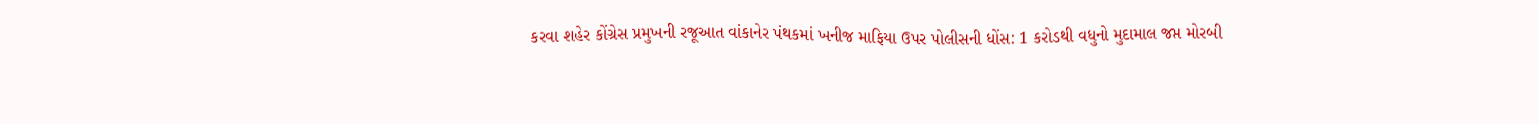કરવા શહેર કોંગ્રેસ પ્રમુખની રજૂઆત વાંકાનેર પંથકમાં ખનીજ માફિયા ઉપર પોલીસની ધોંસ: 1 કરોડથી વધુનો મુદામાલ જપ્ત મોરબી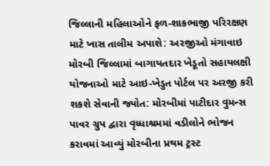જિલ્લાની મહિલાઓને ફળ-શાકભાજી પરિરક્ષણ માટે ખાસ તાલીમ અપાશે: અરજીઓ મંગાવાઇ મોરબી જિલ્લામાં બાગાયતદાર ખેડૂતો સહાયલક્ષી યોજનાઓ માટે આઇ-ખેડુત પોર્ટલ પર અરજી કરી શકશે સેવાની જ્યોત: મોરબીમાં પાટીદાર વુમન્સ પાવર ગ્રુપ દ્વારા વૃધ્ધાશ્રમમાં વડીલોને ભોજન કરાવમાં આવ્યું મોરબીના પ્રથમ ટ્રસ્ટ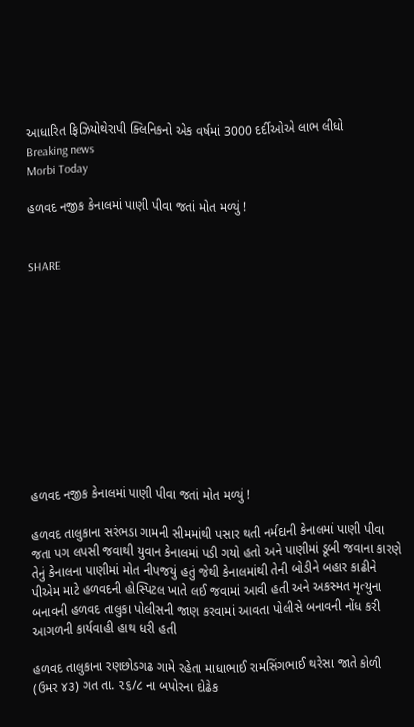આધારિત ફિઝિયોથેરાપી ક્લિનિકનો એક વર્ષમાં 3000 દર્દીઓએ લાભ લીધો
Breaking news
Morbi Today

હળવદ નજીક કેનાલમાં પાણી પીવા જતાં મોત મળ્યું !


SHARE











હળવદ નજીક કેનાલમાં પાણી પીવા જતાં મોત મળ્યું !

હળવદ તાલુકાના સરંભડા ગામની સીમમાંથી પસાર થતી નર્મદાની કેનાલમાં પાણી પીવા જતા પગ લપસી જવાથી યુવાન કેનાલમાં પડી ગયો હતો અને પાણીમાં ડૂબી જવાના કારણે તેનું કેનાલના પાણીમાં મોત નીપજયું હતું જેથી કેનાલમાંથી તેની બોડીને બહાર કાઢીને પીએમ માટે હળવદની હોસ્પિટલ ખાતે લઈ જવામાં આવી હતી અને અકસ્મત મૃત્યુના બનાવની હળવદ તાલુકા પોલીસની જાણ કરવામાં આવતા પોલીસે બનાવની નોંધ કરી આગળની કાર્યવાહી હાથ ધરી હતી

હળવદ તાલુકાના રણછોડગઢ ગામે રહેતા માધાભાઈ રામસિંગભાઈ થરેસા જાતે કોળી (ઉમર ૪૩) ગત તા. ૨૬/૮ ના બપોરના દોઢેક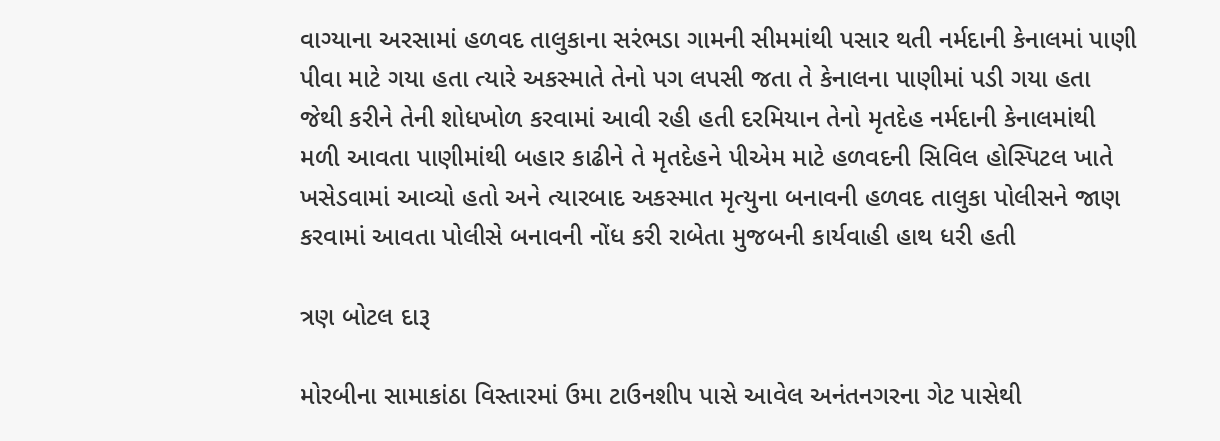વાગ્યાના અરસામાં હળવદ તાલુકાના સરંભડા ગામની સીમમાંથી પસાર થતી નર્મદાની કેનાલમાં પાણી પીવા માટે ગયા હતા ત્યારે અકસ્માતે તેનો પગ લપસી જતા તે કેનાલના પાણીમાં પડી ગયા હતા જેથી કરીને તેની શોધખોળ કરવામાં આવી રહી હતી દરમિયાન તેનો મૃતદેહ નર્મદાની કેનાલમાંથી મળી આવતા પાણીમાંથી બહાર કાઢીને તે મૃતદેહને પીએમ માટે હળવદની સિવિલ હોસ્પિટલ ખાતે ખસેડવામાં આવ્યો હતો અને ત્યારબાદ અકસ્માત મૃત્યુના બનાવની હળવદ તાલુકા પોલીસને જાણ કરવામાં આવતા પોલીસે બનાવની નોંધ કરી રાબેતા મુજબની કાર્યવાહી હાથ ધરી હતી

ત્રણ બોટલ દારૂ

મોરબીના સામાકાંઠા વિસ્તારમાં ઉમા ટાઉનશીપ પાસે આવેલ અનંતનગરના ગેટ પાસેથી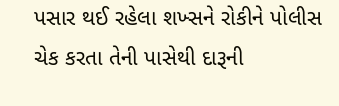પસાર થઈ રહેલા શખ્સને રોકીને પોલીસ ચેક કરતા તેની પાસેથી દારૂની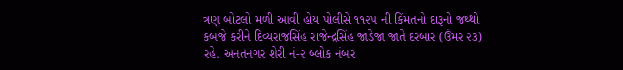ત્રણ બોટલો મળી આવી હોય પોલીસે ૧૧૨૫ ની કિંમતનો દારૂનો જથ્થો કબજે કરીને દિવ્યરાજસિંહ રાજેન્દ્રસિંહ જાડેજા જાતે દરબાર (ઉંમર ૨૩) રહે. અનતનગર શેરી નં-૨ બ્લોક નંબર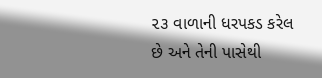૨૩ વાળાની ધરપકડ કરેલ છે અને તેની પાસેથી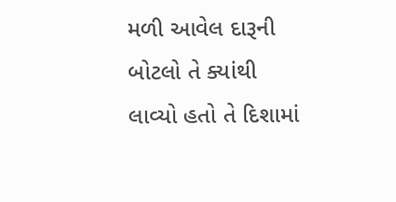મળી આવેલ દારૂની બોટલો તે ક્યાંથી લાવ્યો હતો તે દિશામાં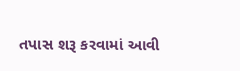તપાસ શરૂ કરવામાં આવી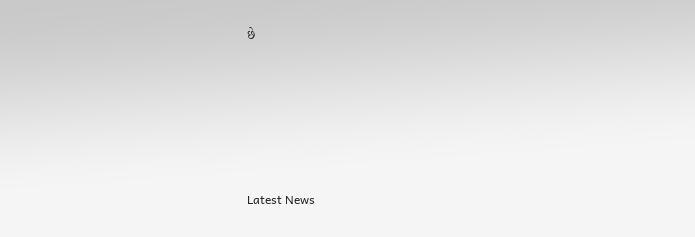છે






Latest News